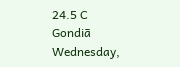24.5 C
Gondiā
Wednesday,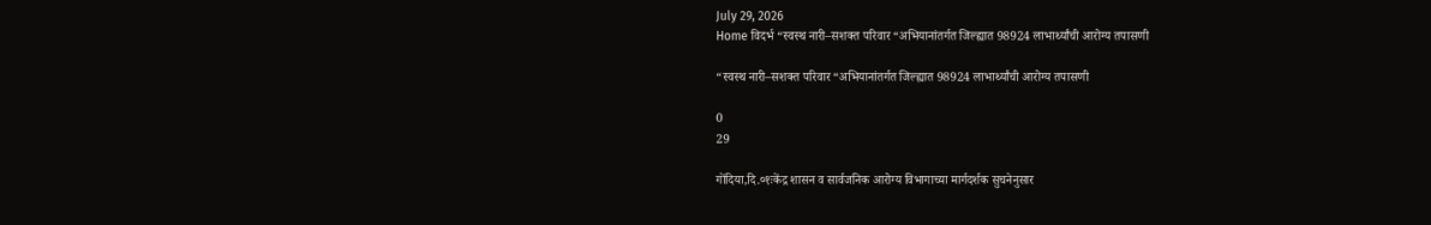July 29, 2026
Home विदर्भ “स्वस्थ नारी–सशक्त परिवार “अभियानांतर्गत जिल्ह्यात 98924 लाभार्थ्यांची आरोग्य तपासणी

“स्वस्थ नारी–सशक्त परिवार “अभियानांतर्गत जिल्ह्यात 98924 लाभार्थ्यांची आरोग्य तपासणी

0
29

गोंदिया,दि.०१ःकेंद्र शासन व सार्वजनिक आरोग्य विभागाच्या मार्गदर्शक सुचनेनुसार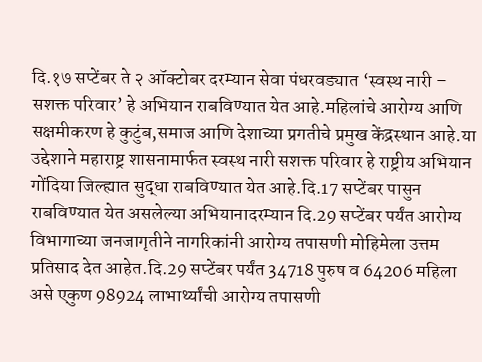दि.१७ सप्टेंबर ते २ ऑक्टोबर दरम्यान सेवा पंधरवड्यात ‘स्वस्थ नारी – सशक्त परिवार’ हे अभियान राबविण्यात येत आहे.महिलांचे आरोग्य आणि सक्षमीकरण हे कुटुंब,समाज आणि देशाच्या प्रगतीचे प्रमुख केंद्रस्थान आहे.या उद्देशाने महाराष्ट्र शासनामार्फत स्वस्थ नारी सशक्त परिवार हे राष्ट्रीय अभियान गोंदिया जिल्ह्यात सुद्धा राबविण्यात येत आहे.दि.17 सप्टेंबर पासुन राबविण्यात येत असलेल्या अभियानादरम्यान दि.29 सप्टेंबर पर्यंत आरोग्य विभागाच्या जनजागृतीने नागरिकांनी आरोग्य तपासणी मोहिमेला उत्तम प्रतिसाद देत आहेत.दि.29 सप्टेंबर पर्यंत 34718 पुरुष व 64206 महिला असे एकुण 98924 लाभार्थ्यांची आरोग्य तपासणी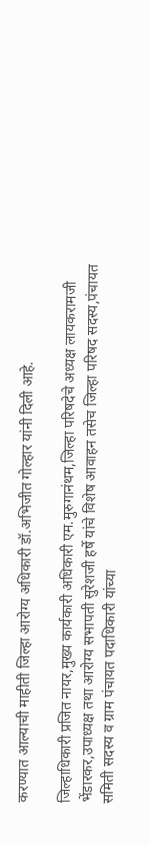करण्यात आल्याची माहीती जिल्हा आरोग्य अधिकारी डॉ.अभिजीत गोल्हार यांनी दिली आहे.

जिल्हाधिकारी प्रजित नायर,मुख्य कार्यकारी अधिकारी एम.मुरुगानंथम,जिल्हा परिषदेचे अध्यक्ष लायकरामजी भेंडारकर,उपाध्यक्ष तथा आरोग्य सभापती सुरेशजी हर्षे यांचे विशेष आवाहन तसेच जिल्हा परिषद सदस्य,पंचायत समिती सदस्य व ग्राम पंचायत पदाधिकारी यांच्या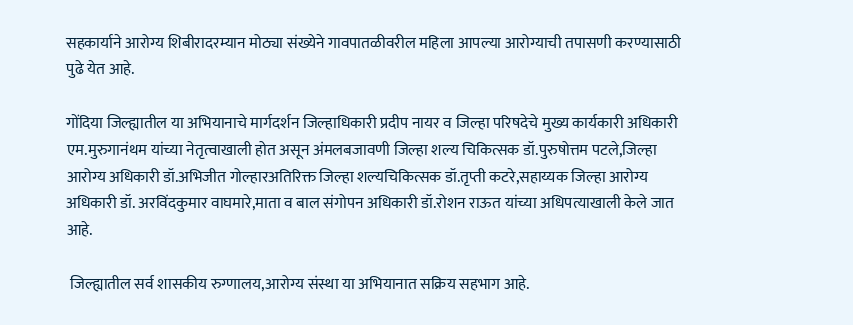सहकार्याने आरोग्य शिबीरादरम्यान मोठ्या संख्येने गावपातळीवरील महिला आपल्या आरोग्याची तपासणी करण्यासाठी पुढे येत आहे.

गोंदिया जिल्ह्यातील या अभियानाचे मार्गदर्शन जिल्हाधिकारी प्रदीप नायर व जिल्हा परिषदेचे मुख्य कार्यकारी अधिकारी एम.मुरुगानंथम यांच्या नेतृत्वाखाली होत असून अंमलबजावणी जिल्हा शल्य चिकित्सक डॉ.पुरुषोत्तम पटले,जिल्हा आरोग्य अधिकारी डॉ.अभिजीत गोल्हारअतिरिक्त जिल्हा शल्यचिकित्सक डॉ.तृप्ती कटरे,सहाय्यक जिल्हा आरोग्य अधिकारी डॉ. अरविंदकुमार वाघमारे,माता व बाल संगोपन अधिकारी डॉ.रोशन राऊत यांच्या अधिपत्याखाली केले जात आहे.

 जिल्ह्यातील सर्व शासकीय रुग्णालय,आरोग्य संस्था या अभियानात सक्रिय सहभाग आहे.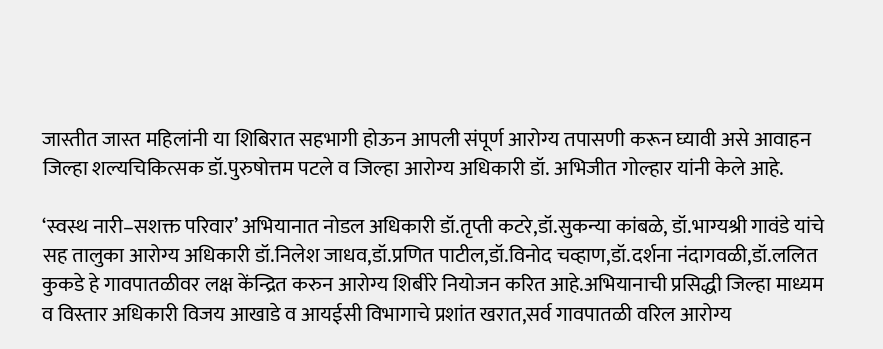जास्तीत जास्त महिलांनी या शिबिरात सहभागी होऊन आपली संपूर्ण आरोग्य तपासणी करून घ्यावी असे आवाहन जिल्हा शल्यचिकित्सक डॉ.पुरुषोत्तम पटले व जिल्हा आरोग्य अधिकारी डॉ. अभिजीत गोल्हार यांनी केले आहे.

‘स्वस्थ नारी–सशक्त परिवार’ अभियानात नोडल अधिकारी डॉ.तृप्ती कटरे,डॉ.सुकन्या कांबळे, डॉ.भाग्यश्री गावंडे यांचे सह तालुका आरोग्य अधिकारी डॉ.निलेश जाधव,डॉ.प्रणित पाटील,डॉ.विनोद चव्हाण,डॉ.दर्शना नंदागवळी,डॉ.ललित कुकडे हे गावपातळीवर लक्ष केंन्द्रित करुन आरोग्य शिबीरे नियोजन करित आहे.अभियानाची प्रसिद्धी जिल्हा माध्यम व विस्तार अधिकारी विजय आखाडे व आयईसी विभागाचे प्रशांत खरात,सर्व गावपातळी वरिल आरोग्य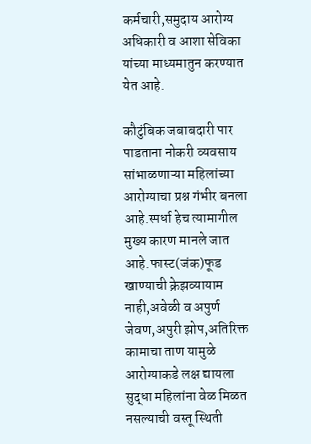कर्मचारी,समुदाय आरोग्य अधिकारी व आशा सेविका यांच्या माध्यमातुन करण्यात येत आहे.

कौटुंबिक जबाबदारी पार पाडताना नोकरी व्यवसाय सांभाळणाऱ्या महिलांच्या आरोग्याचा प्रश्न गंभीर बनला आहे.स्पर्धा हेच त्यामागील मुख्य कारण मानले जात आहे.फास्ट(जंक)फूड खाण्याची क्रेझव्यायाम नाही,अवेळी व अपुर्ण जेवण,अपुरी झोप,अतिरिक्त कामाचा ताण यामुळे आरोग्याकडे लक्ष द्यायला सुद्धा महिलांना वेळ मिळत नसल्याची वस्तू स्थिती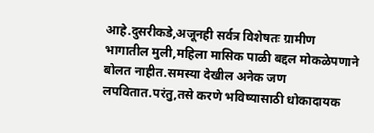आहे.दुसरीकडे,अजूनही सर्वत्र विशेषतः ग्रामीण भागातील मुली,महिला मासिक पाळी बद्दल मोकळेपणाने बोलत नाहीत.समस्या देखील अनेक जण लपवितात.परंतु,तसे करणे भविष्यासाठी धोकादायक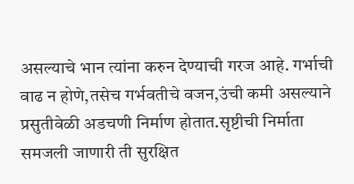असल्याचे भान त्यांना करुन देण्याची गरज आहे. गर्भाची वाढ न होणे,तसेच गर्भवतीचे वजन,उंची कमी असल्याने प्रसुतीवेळी अडचणी निर्माण होतात.सृष्टीची निर्माता समजली जाणारी ती सुरक्षित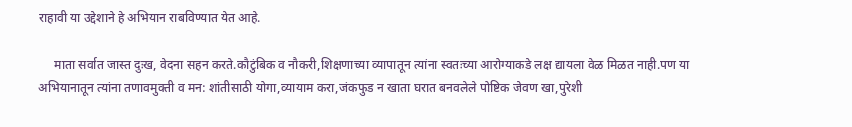राहावी या उद्देशाने हे अभियान राबविण्यात येत आहे.

     माता सर्वात जास्त दुःख, वेदना सहन करते.कौटुंबिक व नौकरी,शिक्षणाच्या व्यापातून त्यांना स्वतःच्या आरोग्याकडे लक्ष द्यायला वेळ मिळत नाही.पण या अभियानातून त्यांना तणावमुक्ती व मन: शांतीसाठी योगा,व्यायाम करा,जंकफुड न खाता घरात बनवलेले पोष्टिक जेवण खा,पुरेशी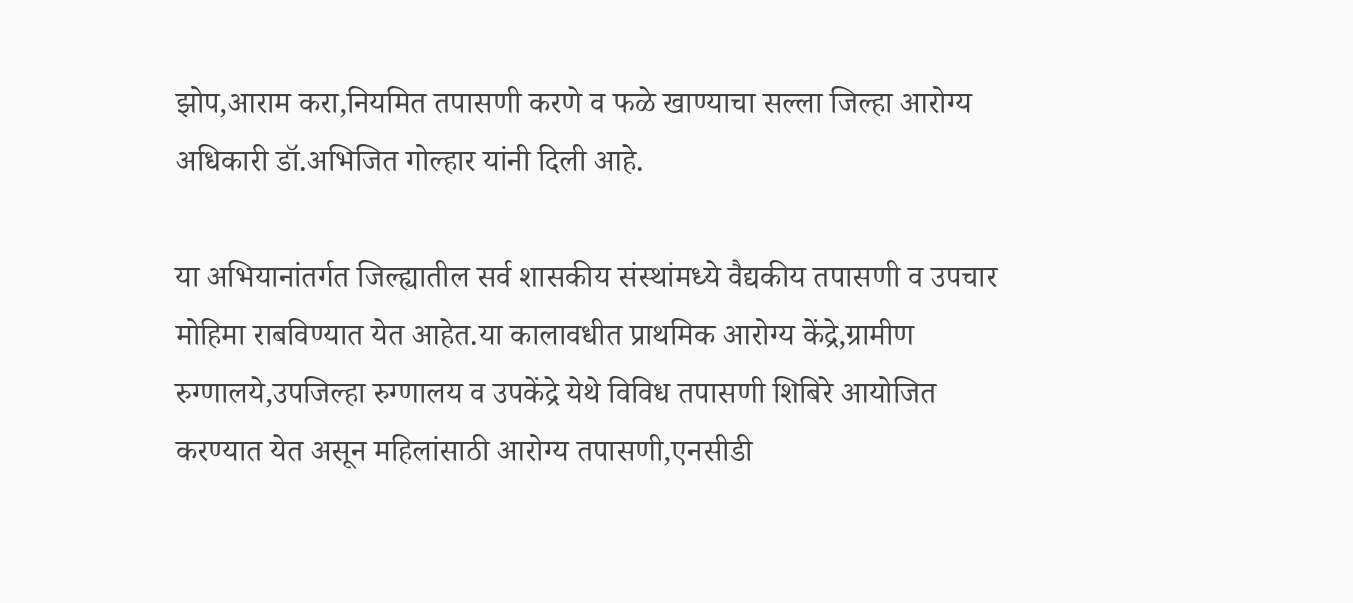झोप,आराम करा,नियमित तपासणी करणे व फळे खाण्याचा सल्ला जिल्हा आरोग्य अधिकारी डॉ.अभिजित गोल्हार यांनी दिली आहे.

या अभियानांतर्गत जिल्ह्यातील सर्व शासकीय संस्थांमध्ये वैद्यकीय तपासणी व उपचार मोहिमा राबविण्यात येत आहेत.या कालावधीत प्राथमिक आरोग्य केंद्रे,ग्रामीण रुग्णालये,उपजिल्हा रुग्णालय व उपकेंद्रे येथे विविध तपासणी शिबिरे आयोजित करण्यात येत असून महिलांसाठी आरोग्य तपासणी,एनसीडी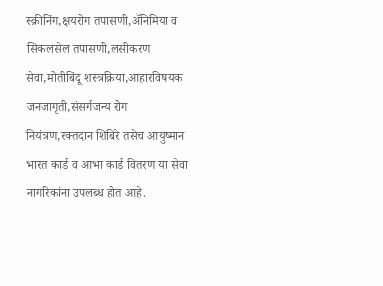स्क्रीनिंग,क्षयरोग तपासणी,अ‍ॅनिमिया व सिकलसेल तपासणी,लसीकरण सेवा,मोतीबिंदू शस्त्रक्रिया,आहारविषयक जनजागृती,संसर्गजन्य रोग नियंत्रण,रक्तदान शिबिरे तसेच आयुष्मान भारत कार्ड व आभा कार्ड वितरण या सेवा नागरिकांना उपलब्ध होत आहे.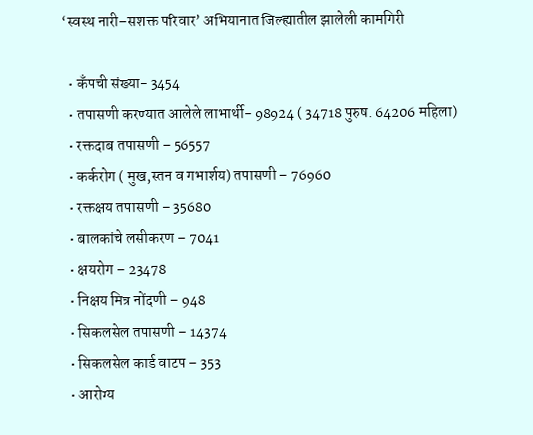‘स्वस्थ नारी–सशक्त परिवार’ अभियानात जिल्ह्यातील झालेली कामगिरी

  • कँपची संख्या- 3454
  • तपासणी करण्यात आलेले लाभार्थी- 98924 ( 34718 पुरुष. 64206 महिला)
  • रक्तदाब तपासणी – 56557
  • कर्करोग ( मुख,स्तन व गभार्शय) तपासणी – 76960
  • रक्तक्षय तपासणी – 35680
  • बालकांचे लसीकरण – 7041
  • क्षयरोग – 23478
  • निक्षय मित्र नोंदणी – 948
  • सिकलसेल तपासणी – 14374
  • सिकलसेल कार्ड वाटप – 353
  • आरोग्य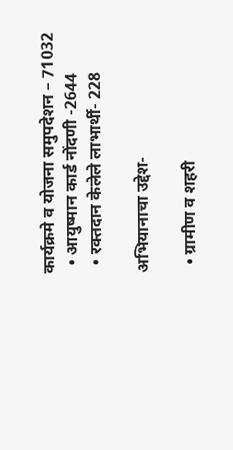कार्यक्रमे व योजना समुपदेशन – 71032
  • आयुष्मान कार्ड नोंदणी -2644
  • रक्तदान केलेले लाभार्थी- 228

अभियानाचा उद्देश-

  • ग्रामीण व शहरी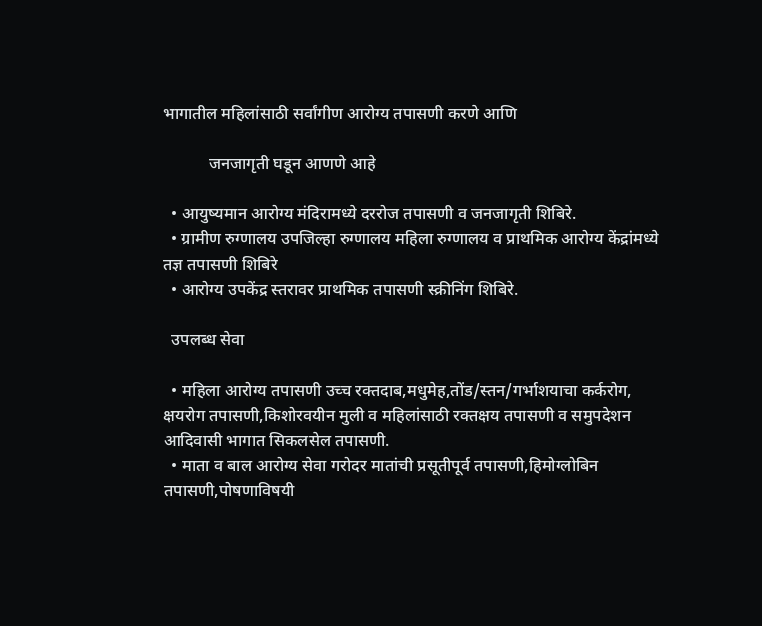भागातील महिलांसाठी सर्वांगीण आरोग्य तपासणी करणे आणि

           जनजागृती घडून आणणे आहे

  • आयुष्यमान आरोग्य मंदिरामध्ये दररोज तपासणी व जनजागृती शिबिरे.
  • ग्रामीण रुग्णालय उपजिल्हा रुग्णालय महिला रुग्णालय व प्राथमिक आरोग्य केंद्रांमध्ये तज्ञ तपासणी शिबिरे
  • आरोग्य उपकेंद्र स्तरावर प्राथमिक तपासणी स्क्रीनिंग शिबिरे.

  उपलब्ध सेवा

  • महिला आरोग्य तपासणी उच्च रक्तदाब,मधुमेह,तोंड/स्तन/गर्भाशयाचा कर्करोग, क्षयरोग तपासणी,किशोरवयीन मुली व महिलांसाठी रक्तक्षय तपासणी व समुपदेशन आदिवासी भागात सिकलसेल तपासणी.
  • माता व बाल आरोग्य सेवा गरोदर मातांची प्रसूतीपूर्व तपासणी,हिमोग्लोबिन तपासणी,पोषणाविषयी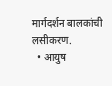मार्गदर्शन बालकांची लसीकरण.
  • आयुष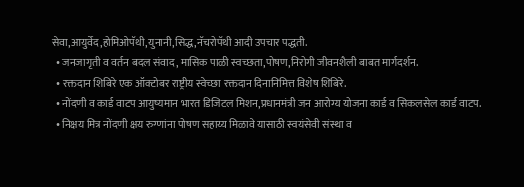सेवा,आयुर्वेद,होमिओपॅथी,युनानी,सिद्ध,नॅचरोपॅथी आदी उपचार पद्धती.
  • जनजागृती व वर्तन बदल संवाद, मासिक पाळी स्वच्छता,पोषण,निरोगी जीवनशैली बाबत मार्गदर्शन.
  • रक्तदान शिबिरे एक ऑक्टोबर राष्ट्रीय स्वेच्छा रक्तदान दिनानिमित्त विशेष शिबिरे.
  • नोंदणी व कार्ड वाटप आयुष्यमान भारत डिजिटल मिशन,प्रधानमंत्री जन आरोग्य योजना कार्ड व सिकलसेल कार्ड वाटप.
  • निक्षय मित्र नोंदणी क्षय रुग्णांना पोषण सहाय्य मिळावे यासाठी स्वयंसेवी संस्था व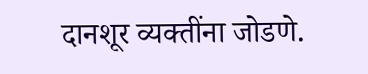दानशूर व्यक्तींना जोडणे.